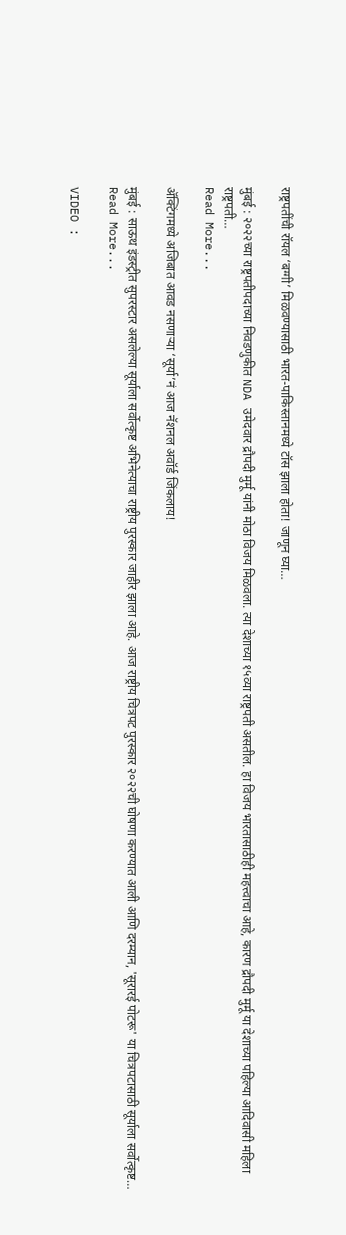राष्ट्रपतींची रॉयल ‘बग्गी’ मिळवण्यासाठी भारत-पाकिस्तानमध्ये टॉस झाला होता! जाणून घ्या…

मुंबई : २०२२च्या राष्ट्रपतीपदाच्या निवडणुकीत NDA उमेदवार द्रौपदी मुर्मू यांनी मोठा विजय मिळवला. त्या देशाच्या १५व्या राष्ट्रपती असतील. हा विजय भारतासाठीही महत्त्वाचा आहे, कारण द्रौपदी मुर्मू या देशाच्या पहिल्या आदिवासी महिला राष्ट्रपती…
Read More...

अ‍ॅक्टिंगमध्ये अजिबात आवड नसणाऱ्या ‘सूर्या’नं आज नॅशनल अवॉर्ड जिंकलाय!

मुंबई : साऊथ इंडस्ट्रीत सुपरस्टार असलेल्या सूर्याला सर्वोत्कृष्ट अभिनेत्याचा राष्ट्रीय पुरस्कार जाहीर झाला आहे. आज राष्ट्रीय चित्रपट पुरस्कार २०२२ची घोषणा करण्यात आली आणि दरम्यान, 'सूरारई पोटरू' या चित्रपटासाठी सूर्याला सर्वोत्कृष्ट…
Read More...

VIDEO :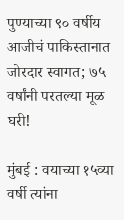पुण्याच्या ९० वर्षीय आजीचं पाकिस्तानात जोरदार स्वागत; ७५ वर्षांनी परतल्या मूळ घरी!

मुंबई : वयाच्या १५व्या वर्षी त्यांना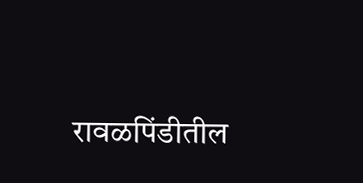रावळपिंडीतील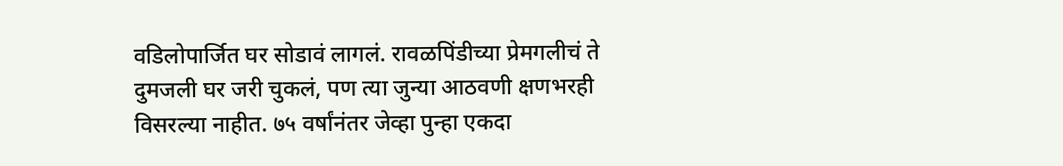वडिलोपार्जित घर सोडावं लागलं. रावळपिंडीच्या प्रेमगलीचं ते दुमजली घर जरी चुकलं, पण त्या जुन्या आठवणी क्षणभरही विसरल्या नाहीत. ७५ वर्षांनंतर जेव्हा पुन्हा एकदा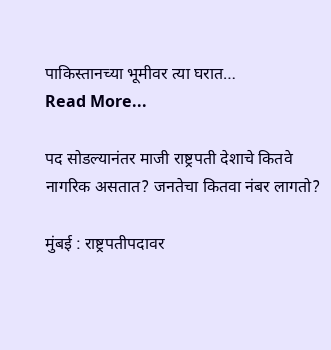पाकिस्तानच्या भूमीवर त्या घरात…
Read More...

पद सोडल्यानंतर माजी राष्ट्रपती देशाचे कितवे नागरिक असतात? जनतेचा कितवा नंबर लागतो?

मुंबई : राष्ट्रपतीपदावर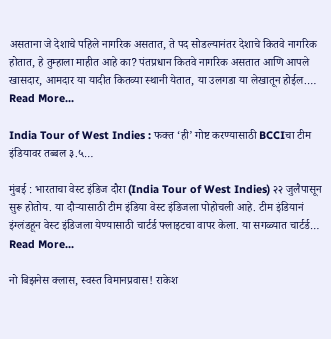असताना जे देशाचे पहिले नागरिक असतात, ते पद सोडल्यानंतर देशाचे कितवे नागरिक होतात, हे तुम्हाला माहीत आहे का? पंतप्रधान कितवे नागरिक असतात आणि आपले खासदार, आमदार या यादीत कितव्या स्थानी येतात, या उलगडा या लेखातून होईल.…
Read More...

India Tour of West Indies : फक्त ‘ही’ गोष्ट करण्यासाठी BCCIचा टीम इंडियावर तब्बल ३.५…

मुंबई : भारताचा वेस्ट इंडिज दौरा (India Tour of West Indies) २२ जुलैपासून सुरू होतोय. या दौऱ्यासाठी टीम इंडिया वेस्ट इंडिजला पोहोचली आहे. टीम इंडियानं इंग्लंडहून वेस्ट इंडिजला येण्यासाठी चार्टर्ड फ्लाइटचा वापर केला. या सगळ्यात चार्टर्ड…
Read More...

नो बिझनेस क्लास, स्वस्त विमानप्रवास! राकेश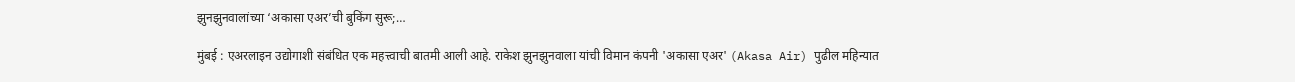झुनझुनवालांच्या ‘अकासा एअर’ची बुकिंग सुरू;…

मुंबई : एअरलाइन उद्योगाशी संबंधित एक महत्त्वाची बातमी आली आहे. राकेश झुनझुनवाला यांची विमान कंपनी 'अकासा एअर' (Akasa Air) पुढील महिन्यात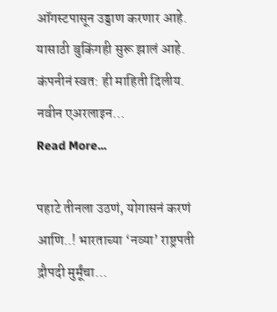ऑगस्टपासून उड्डाण करणार आहे. यासाठी बुकिंगही सुरू झालं आहे. कंपनीनं स्वत: ही माहिती दिलीय. नवीन एअरलाइन…
Read More...

पहाटे तीनला उठणं, योगासनं करणं आणि..! भारताच्या ‘नव्या’ राष्ट्रपती द्रौपदी मुर्मूंचा…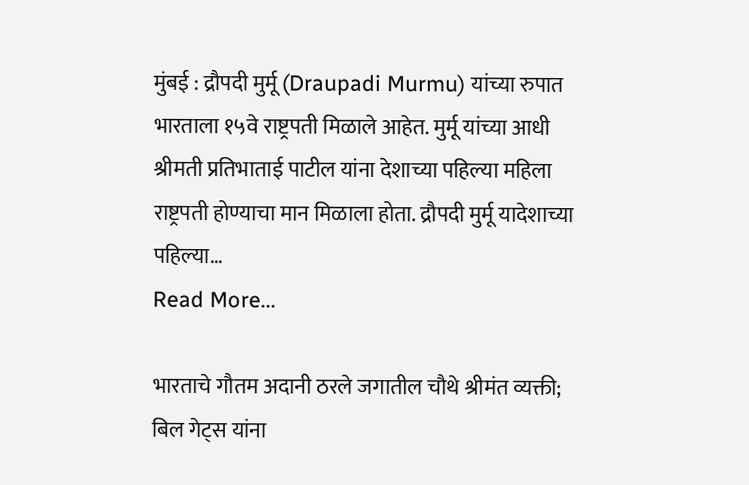मुंबई : द्रौपदी मुर्मू (Draupadi Murmu) यांच्या रुपात भारताला १५वे राष्ट्रपती मिळाले आहेत. मुर्मू यांच्या आधी श्रीमती प्रतिभाताई पाटील यांना देशाच्या पहिल्या महिला राष्ट्रपती होण्याचा मान मिळाला होता. द्रौपदी मुर्मू यादेशाच्या पहिल्या…
Read More...

भारताचे गौतम अदानी ठरले जगातील चौथे श्रीमंत व्यक्ती; बिल गेट्स यांना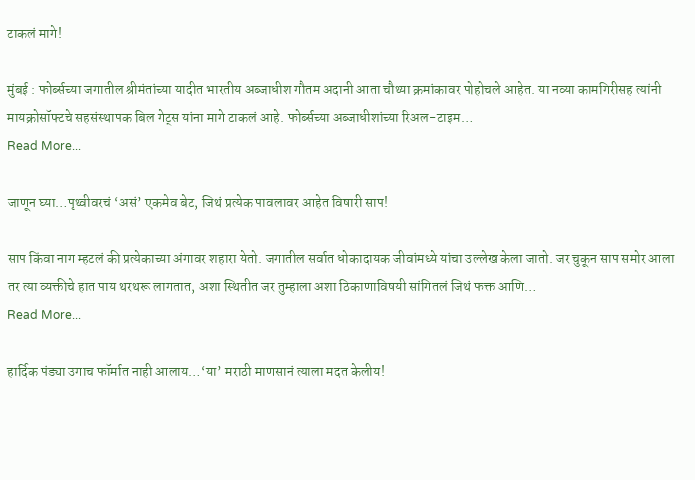टाकलं मागे!

मुंबई : फोर्ब्सच्या जगातील श्रीमंतांच्या यादीत भारतीय अब्जाधीश गौतम अदानी आता चौथ्या क्रमांकावर पोहोचले आहेत. या नव्या कामगिरीसह त्यांनी मायक्रोसॉफ्टचे सहसंस्थापक बिल गेट्स यांना मागे टाकलं आहे. फोर्ब्सच्या अब्जाधीशांच्या रिअल-टाइम…
Read More...

जाणून घ्या…पृथ्वीवरचं ‘असं’ एकमेव बेट, जिथं प्रत्येक पावलावर आहेत विषारी साप!

साप किंवा नाग म्हटलं की प्रत्येकाच्या अंगावर शहारा येतो. जगातील सर्वात धोकादायक जीवांमध्ये यांचा उल्लेख केला जातो. जर चुकून साप समोर आला तर त्या व्यक्तीचे हात पाय थरथरू लागतात, अशा स्थितीत जर तुम्हाला अशा ठिकाणाविषयी सांगितलं जिथं फक्त आणि…
Read More...

हार्दिक पंड्या उगाच फॉर्मात नाही आलाय…‘या’ मराठी माणसानं त्याला मदत केलीय!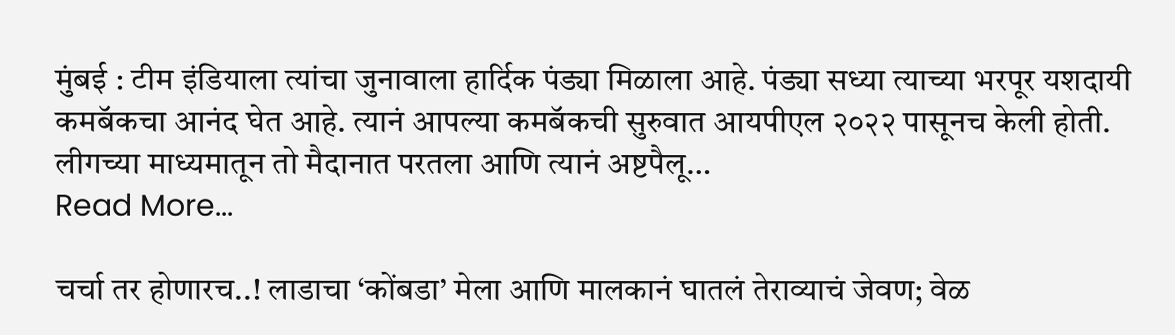मुंबई : टीम इंडियाला त्यांचा जुनावाला हार्दिक पंड्या मिळाला आहे. पंड्या सध्या त्याच्या भरपूर यशदायी कमबॅकचा आनंद घेत आहे. त्यानं आपल्या कमबॅकची सुरुवात आयपीएल २०२२ पासूनच केली होती. लीगच्या माध्यमातून तो मैदानात परतला आणि त्यानं अष्टपैलू…
Read More...

चर्चा तर होणारच..! लाडाचा ‘कोंबडा’ मेला आणि मालकानं घातलं तेराव्याचं जेवण; वेळ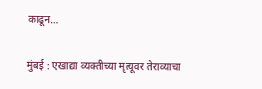काढून…

मुंबई : एखाद्या व्यक्तीच्या मृत्यूवर तेराव्याचा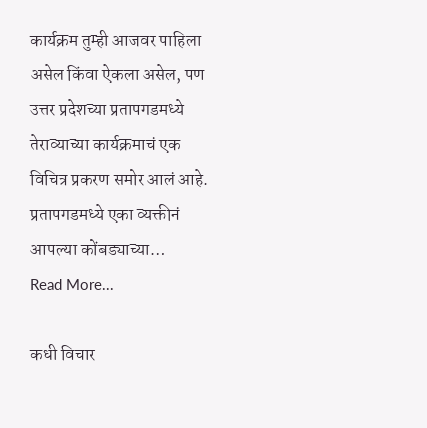कार्यक्रम तुम्ही आजवर पाहिला असेल किंवा ऐकला असेल, पण उत्तर प्रदेशच्या प्रतापगडमध्ये तेराव्याच्या कार्यक्रमाचं एक विचित्र प्रकरण समोर आलं आहे. प्रतापगडमध्ये एका व्यक्तीनं आपल्या कोंबड्याच्या…
Read More...

कधी विचार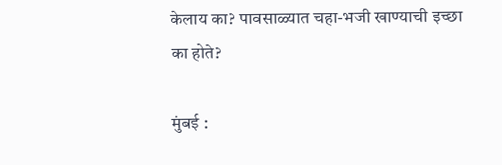केलाय का? पावसाळ्यात चहा-भजी खाण्याची इच्छा का होते?

मुंबई :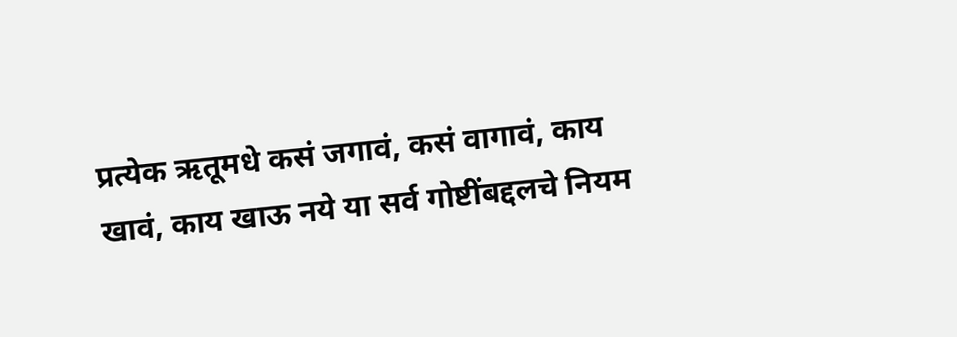प्रत्येक ऋतूमधे कसं जगावं, कसं वागावं, काय खावं, काय खाऊ नये या सर्व गोष्टींबद्दलचे नियम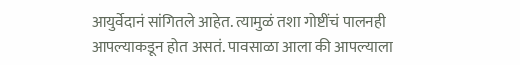आयुर्वेदानं सांगितले आहेत. त्यामुळं तशा गोष्टींचं पालनही आपल्याकडून होत असतं. पावसाळा आला की आपल्याला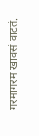गरमागरम खावसं वाटतं.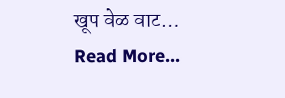खूप वेळ वाट…
Read More...